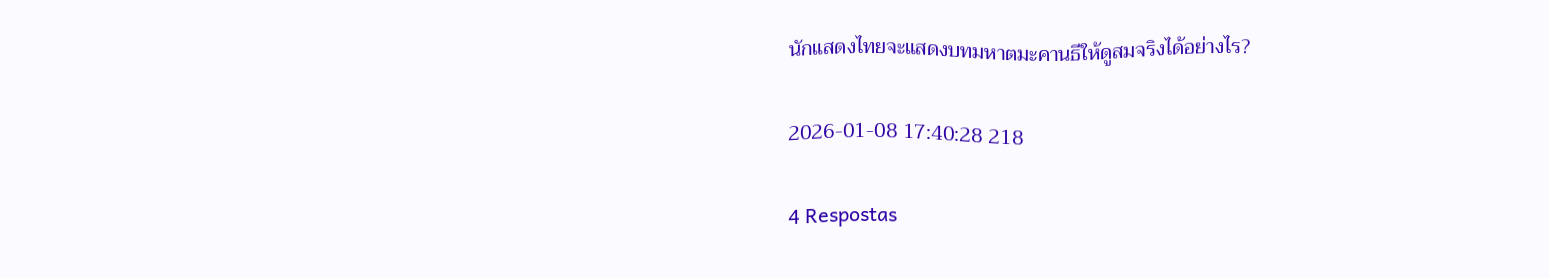นักแสดงไทยจะแสดงบทมหาตมะคานธีให้ดูสมจริงได้อย่างไร?

2026-01-08 17:40:28 218

4 Respostas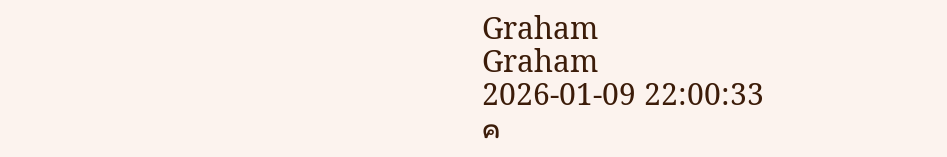Graham
Graham
2026-01-09 22:00:33
ค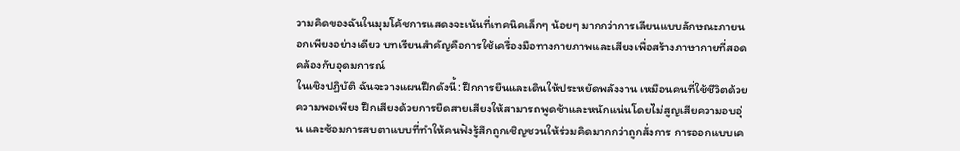วามคิดของฉันในมุมโค้ชการแสดงจะเน้นที่เทคนิคเล็กๆ น้อยๆ มากกว่าการเลียนแบบลักษณะภายนอกเพียงอย่างเดียว บทเรียนสำคัญคือการใช้เครื่องมือทางกายภาพและเสียงเพื่อสร้างภาษากายที่สอดคล้องกับอุดมการณ์
ในเชิงปฏิบัติ ฉันจะวางแผนฝึกดังนี้: ฝึกการยืนและเดินให้ประหยัดพลังงาน เหมือนคนที่ใช้ชีวิตด้วยความพอเพียง ฝึกเสียงด้วยการยืดสายเสียงให้สามารถพูดช้าและหนักแน่นโดยไม่สูญเสียความอบอุ่น และซ้อมการสบตาแบบที่ทำให้คนฟังรู้สึกถูกเชิญชวนให้ร่วมคิดมากกว่าถูกสั่งการ การออกแบบเค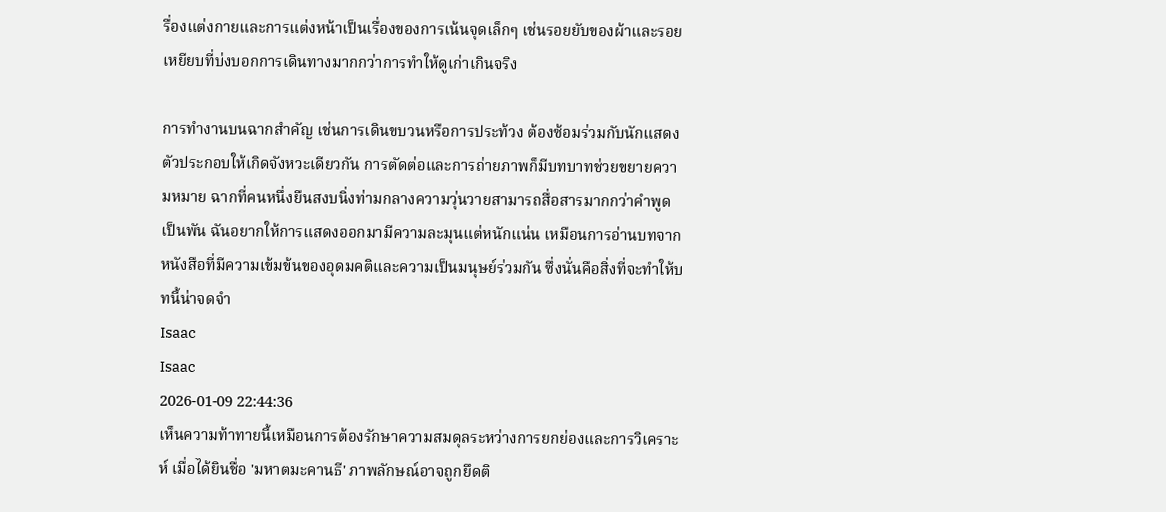รื่องแต่งกายและการแต่งหน้าเป็นเรื่องของการเน้นจุดเล็กๆ เช่นรอยยับของผ้าและรอยเหยียบที่บ่งบอกการเดินทางมากกว่าการทำให้ดูเก่าเกินจริง

การทำงานบนฉากสำคัญ เช่นการเดินขบวนหรือการประท้วง ต้องซ้อมร่วมกับนักแสดงตัวประกอบให้เกิดจังหวะเดียวกัน การตัดต่อและการถ่ายภาพก็มีบทบาทช่วยขยายความหมาย ฉากที่คนหนึ่งยืนสงบนิ่งท่ามกลางความวุ่นวายสามารถสื่อสารมากกว่าคำพูดเป็นพัน ฉันอยากให้การแสดงออกมามีความละมุนแต่หนักแน่น เหมือนการอ่านบทจากหนังสือที่มีความเข้มข้นของอุดมคติและความเป็นมนุษย์ร่วมกัน ซึ่งนั่นคือสิ่งที่จะทำให้บทนี้น่าจดจำ
Isaac
Isaac
2026-01-09 22:44:36
เห็นความท้าทายนี้เหมือนการต้องรักษาความสมดุลระหว่างการยกย่องและการวิเคราะห์ เมื่อได้ยินชื่อ 'มหาตมะคานธี' ภาพลักษณ์อาจถูกยึดติ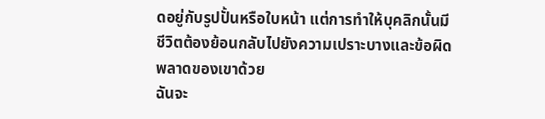ดอยู่กับรูปปั้นหรือใบหน้า แต่การทำให้บุคลิกนั้นมีชีวิตต้องย้อนกลับไปยังความเปราะบางและข้อผิดพลาดของเขาด้วย
ฉันจะ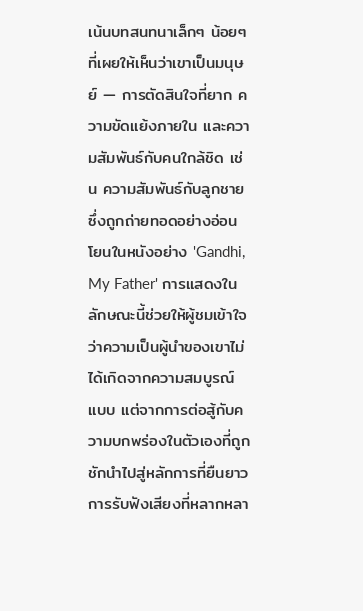เน้นบทสนทนาเล็กๆ น้อยๆ ที่เผยให้เห็นว่าเขาเป็นมนุษย์ — การตัดสินใจที่ยาก ความขัดแย้งภายใน และความสัมพันธ์กับคนใกล้ชิด เช่น ความสัมพันธ์กับลูกชายซึ่งถูกถ่ายทอดอย่างอ่อนโยนในหนังอย่าง 'Gandhi, My Father' การแสดงในลักษณะนี้ช่วยให้ผู้ชมเข้าใจว่าความเป็นผู้นำของเขาไม่ได้เกิดจากความสมบูรณ์แบบ แต่จากการต่อสู้กับความบกพร่องในตัวเองที่ถูกชักนำไปสู่หลักการที่ยืนยาว การรับฟังเสียงที่หลากหลา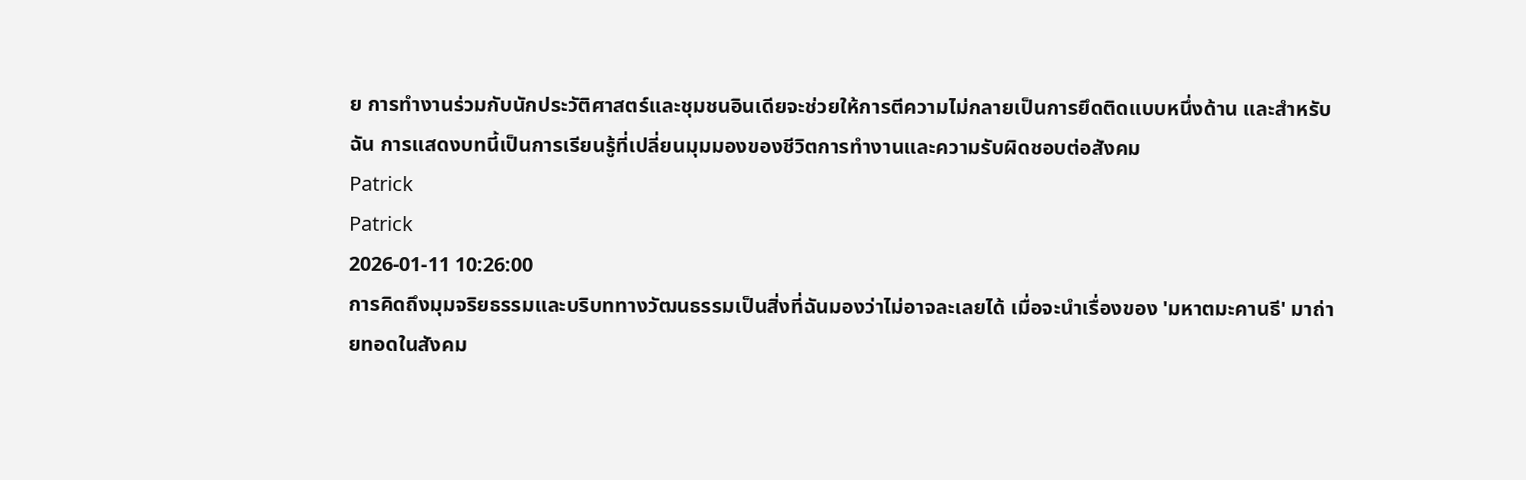ย การทำงานร่วมกับนักประวัติศาสตร์และชุมชนอินเดียจะช่วยให้การตีความไม่กลายเป็นการยึดติดแบบหนึ่งด้าน และสำหรับฉัน การแสดงบทนี้เป็นการเรียนรู้ที่เปลี่ยนมุมมองของชีวิตการทำงานและความรับผิดชอบต่อสังคม
Patrick
Patrick
2026-01-11 10:26:00
การคิดถึงมุมจริยธรรมและบริบททางวัฒนธรรมเป็นสิ่งที่ฉันมองว่าไม่อาจละเลยได้ เมื่อจะนำเรื่องของ 'มหาตมะคานธี' มาถ่ายทอดในสังคม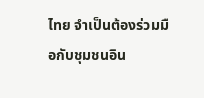ไทย จำเป็นต้องร่วมมือกับชุมชนอิน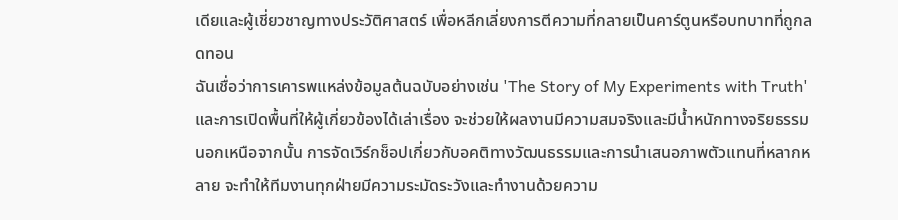เดียและผู้เชี่ยวชาญทางประวัติศาสตร์ เพื่อหลีกเลี่ยงการตีความที่กลายเป็นคาร์ตูนหรือบทบาทที่ถูกลดทอน
ฉันเชื่อว่าการเคารพแหล่งข้อมูลต้นฉบับอย่างเช่น 'The Story of My Experiments with Truth' และการเปิดพื้นที่ให้ผู้เกี่ยวข้องได้เล่าเรื่อง จะช่วยให้ผลงานมีความสมจริงและมีน้ำหนักทางจริยธรรม นอกเหนือจากนั้น การจัดเวิร์กช็อปเกี่ยวกับอคติทางวัฒนธรรมและการนำเสนอภาพตัวแทนที่หลากหลาย จะทำให้ทีมงานทุกฝ่ายมีความระมัดระวังและทำงานด้วยความ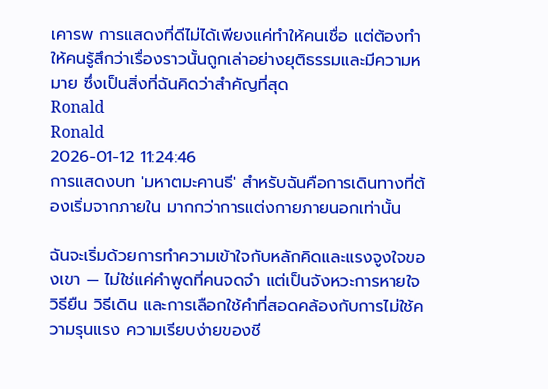เคารพ การแสดงที่ดีไม่ได้เพียงแค่ทำให้คนเชื่อ แต่ต้องทำให้คนรู้สึกว่าเรื่องราวนั้นถูกเล่าอย่างยุติธรรมและมีความหมาย ซึ่งเป็นสิ่งที่ฉันคิดว่าสำคัญที่สุด
Ronald
Ronald
2026-01-12 11:24:46
การแสดงบท 'มหาตมะคานธี' สำหรับฉันคือการเดินทางที่ต้องเริ่มจากภายใน มากกว่าการแต่งกายภายนอกเท่านั้น

ฉันจะเริ่มด้วยการทำความเข้าใจกับหลักคิดและแรงจูงใจของเขา — ไม่ใช่แค่คำพูดที่คนจดจำ แต่เป็นจังหวะการหายใจ วิธียืน วิธีเดิน และการเลือกใช้คำที่สอดคล้องกับการไม่ใช้ความรุนแรง ความเรียบง่ายของชี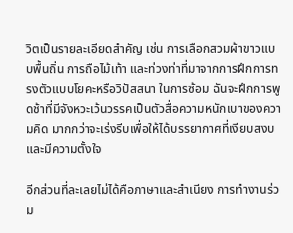วิตเป็นรายละเอียดสำคัญ เช่น การเลือกสวมผ้าขาวแบบพื้นถิ่น การถือไม้เท้า และท่วงท่าที่มาจากการฝึกการทรงตัวแบบโยคะหรือวิปัสสนา ในการซ้อม ฉันจะฝึกการพูดช้าที่มีจังหวะเว้นวรรคเป็นตัวสื่อความหนักเบาของความคิด มากกว่าจะเร่งรีบเพื่อให้ได้บรรยากาศที่เงียบสงบและมีความตั้งใจ

อีกส่วนที่ละเลยไม่ได้คือภาษาและสำเนียง การทำงานร่วม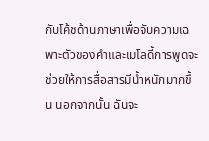กับโค้ชด้านภาษาเพื่อจับความเฉพาะตัวของคำและเมโลดี้การพูดจะช่วยให้การสื่อสารมีน้ำหนักมากขึ้น นอกจากนั้น ฉันจะ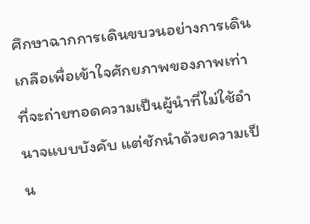ศึกษาฉากการเดินขบวนอย่างการเดินเกลือเพื่อเข้าใจศักยภาพของภาพเท่าที่จะถ่ายทอดความเป็นผู้นำที่ไม่ใช้อำนาจแบบบังคับ แต่ชักนำด้วยความเป็น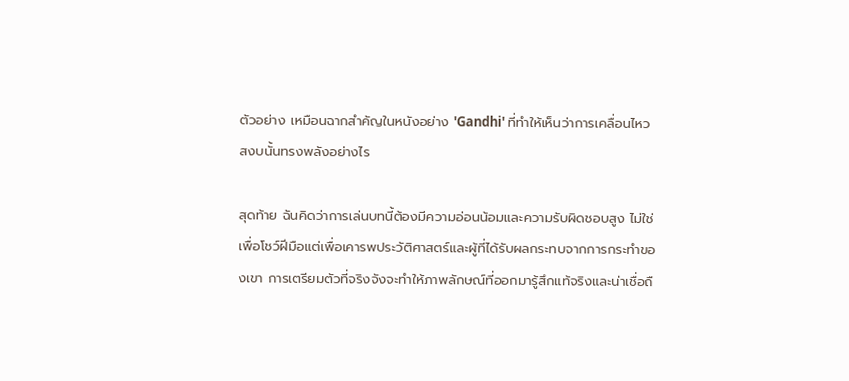ตัวอย่าง เหมือนฉากสำคัญในหนังอย่าง 'Gandhi' ที่ทำให้เห็นว่าการเคลื่อนไหวสงบนั้นทรงพลังอย่างไร

สุดท้าย ฉันคิดว่าการเล่นบทนี้ต้องมีความอ่อนน้อมและความรับผิดชอบสูง ไม่ใช่เพื่อโชว์ฝีมือแต่เพื่อเคารพประวัติศาสตร์และผู้ที่ได้รับผลกระทบจากการกระทำของเขา การเตรียมตัวที่จริงจังจะทำให้ภาพลักษณ์ที่ออกมารู้สึกแท้จริงและน่าเชื่อถื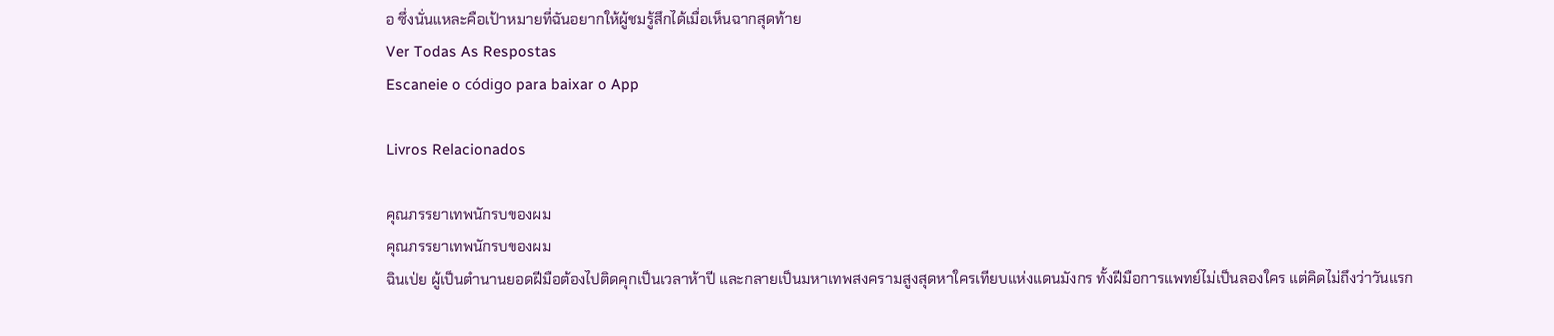อ ซึ่งนั่นแหละคือเป้าหมายที่ฉันอยากให้ผู้ชมรู้สึกได้เมื่อเห็นฉากสุดท้าย
Ver Todas As Respostas
Escaneie o código para baixar o App

Livros Relacionados

คุณภรรยาเทพนักรบของผม
คุณภรรยาเทพนักรบของผม
ฉินเป่ย ผู้เป็นตำนานยอดฝีมือต้องไปติดคุกเป็นเวลาห้าปี และกลายเป็นมหาเทพสงครามสูงสุดหาใครเทียบแห่งแดนมังกร ทั้งฝีมือการแพทย์ไม่เป็นลองใคร แต่คิดไม่ถึงว่าวันแรก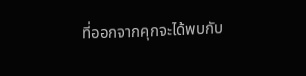ที่ออกจากคุกจะได้พบกับ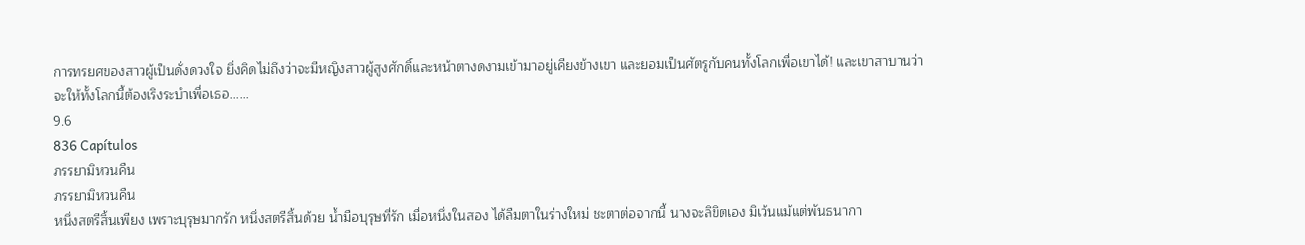การทรยศของสาวผู้เป็นดั่งดวงใจ ยิ่งคิดไม่ถึงว่าจะมีหญิงสาวผู้สูงศักดิ์และหน้าตางดงามเข้ามาอยู่เคียงข้างเขา และยอมเป็นศัตรูกับคนทั้งโลกเพื่อเขาได้! และเขาสาบานว่า จะให้ทั้งโลกนี้ต้องเริงระบำเพื่อเธอ......
9.6
836 Capítulos
ภรรยามิหวนคืน
ภรรยามิหวนคืน
หนึ่งสตรีสิ้นเพียง เพราะบุรุษมากรัก หนึ่งสตรีสิ้นด้วย น้ำมือบุรุษที่รัก เมื่อหนึ่งในสอง ได้ลืมตาในร่างใหม่ ชะตาต่อจากนี้ นางจะลิขิตเอง มิเว้นแม้แต่พันธนากา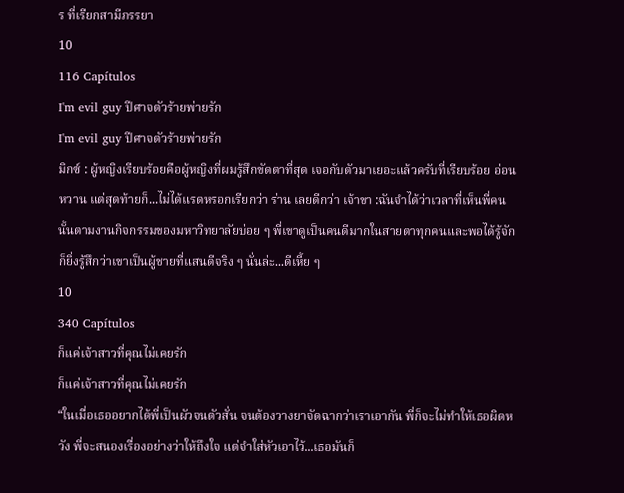ร ที่เรียกสามีภรรยา
10
116 Capítulos
I'm evil guy ปีศาจตัวร้ายพ่ายรัก
I'm evil guy ปีศาจตัวร้ายพ่ายรัก
มิกซ์ : ผู้หญิงเรียบร้อยคือผู้หญิงที่ผมรู้สึกขัดตาที่สุด เจอกับตัวมาเยอะแล้วครับที่เรียบร้อย อ่อนหวาน แต่สุดท้ายก็...ไม่ได้แรดหรอกเรียกว่า ร่าน เลยดีกว่า เจ้าขา :ฉันจำได้ว่าเวลาที่เห็นพี่คนนั้นตามงานกิจกรรมของมหาวิทยาลัยบ่อย ๆ พี่เขาดูเป็นคนดีมากในสายตาทุกคนและพอได้รู้จักก็ยิ่งรู้สึกว่าเขาเป็นผู้ชายที่แสนดีจริง ๆ นั่นล่ะ...ดีเหี้ย ๆ
10
340 Capítulos
ก็แค่เจ้าสาวที่คุณไม่เคยรัก
ก็แค่เจ้าสาวที่คุณไม่เคยรัก
“ในเมื่อเธออยากได้พี่เป็นผัวจนตัวสั่น จนต้องวางยาจัดฉากว่าเราเอากัน พี่ก็จะไม่ทำให้เธอผิดหวัง พี่จะสนองเรื่องอย่างว่าให้ถึงใจ แต่จำใส่หัวเอาไว้...เธอมันก็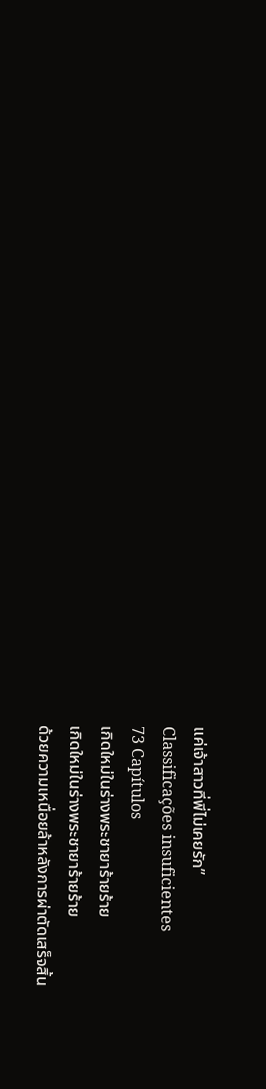แค่เจ้าสาวที่พี่ไม่เคยรัก”
Classificações insuficientes
73 Capítulos
เกิดใหม่ในร่างพระชายาร้ายร้าย
เกิดใหม่ในร่างพระชายาร้ายร้าย
ด้วยความเหนื่อยล้าหลังการผ่าตัดเสร็จสิ้น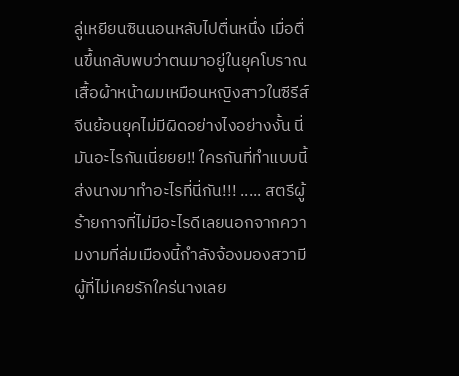ลู่เหยียนซินนอนหลับไปตื่นหนึ่ง เมื่อตื่นขึ้นกลับพบว่าตนมาอยู่ในยุคโบราณ เสื้อผ้าหน้าผมเหมือนหญิงสาวในซีรีส์จีนย้อนยุคไม่มีผิดอย่างไงอย่างงั้น นี่มันอะไรกันเนี่ยยย!! ใครกันที่ทำแบบนี้ ส่งนางมาทำอะไรที่นี่กัน!!! ..... สตรีผู้ร้ายกาจที่ไม่มีอะไรดีเลยนอกจากความงามที่ล่มเมืองนี้กำลังจ้องมองสวามีผู้ที่ไม่เคยรักใคร่นางเลย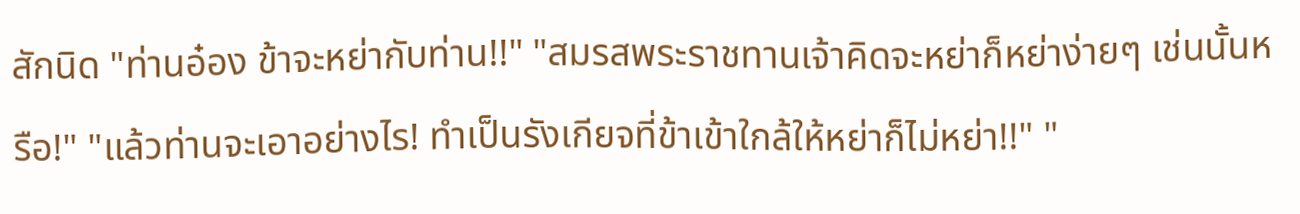สักนิด "ท่านอ๋อง ข้าจะหย่ากับท่าน!!" "สมรสพระราชทานเจ้าคิดจะหย่าก็หย่าง่ายๆ เช่นนั้นหรือ!" "แล้วท่านจะเอาอย่างไร! ทำเป็นรังเกียจที่ข้าเข้าใกล้ให้หย่าก็ไม่หย่า!!" "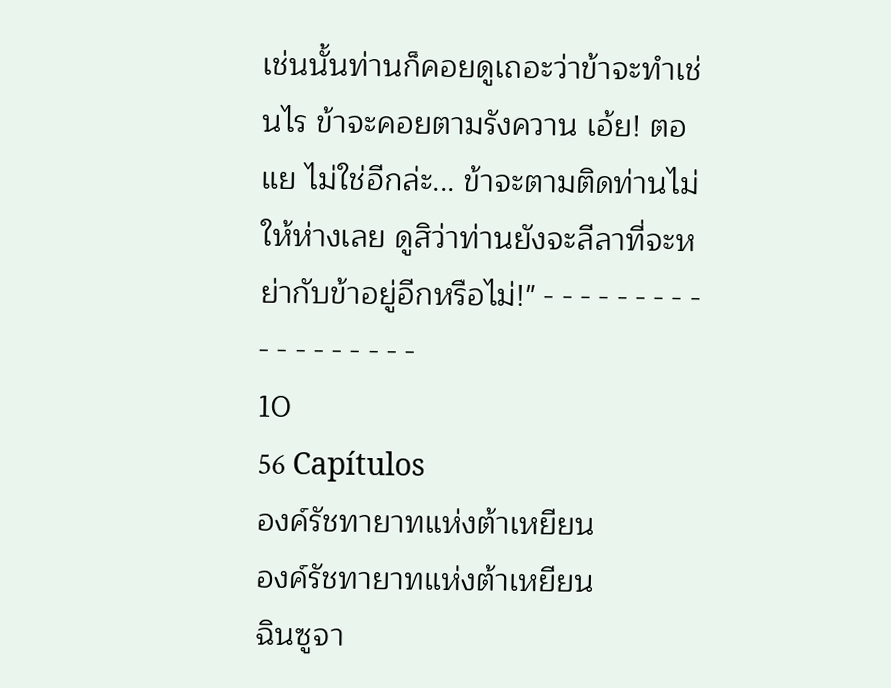เช่นนั้นท่านก็คอยดูเถอะว่าข้าจะทำเช่นไร ข้าจะคอยตามรังควาน เอ้ย! ตอแย ไม่ใช่อีกล่ะ... ข้าจะตามติดท่านไม่ให้ห่างเลย ดูสิว่าท่านยังจะลีลาที่จะหย่ากับข้าอยู่อีกหรือไม่!" - - - - - - - - - - - - - - - - - -
10
56 Capítulos
องค์รัชทายาทแห่งต้าเหยียน
องค์รัชทายาทแห่งต้าเหยียน
ฉินซูจา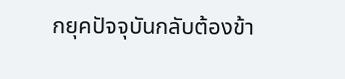กยุคปัจจุบันกลับต้องข้า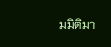มมิติมา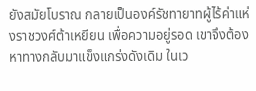ยังสมัยโบราณ กลายเป็นองค์รัชทายาทผู้ไร้ค่าแห่งราชวงศ์ต้าเหยียน เพื่อความอยู่รอด เขาจึงต้องหาทางกลับมาแข็งแกร่งดังเดิม ในเว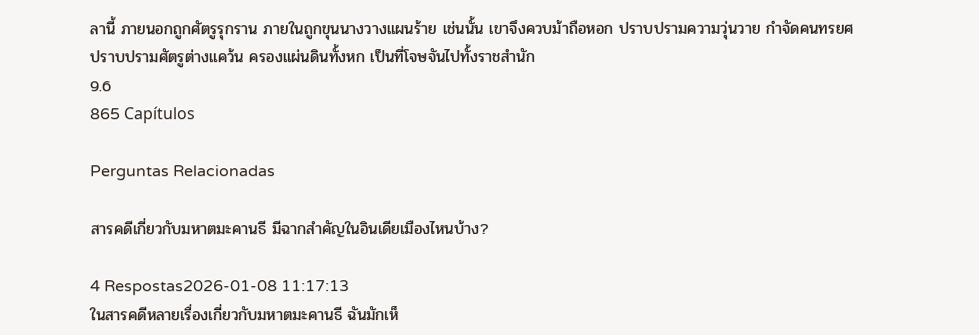ลานี้ ภายนอกถูกศัตรูรุกราน ภายในถูกขุนนางวางแผนร้าย เช่นนั้น เขาจึงควบม้าถือหอก ปราบปรามความวุ่นวาย กำจัดคนทรยศ ปราบปรามศัตรูต่างแคว้น ครองแผ่นดินทั้งหก เป็นที่โจษจันไปทั้งราชสำนัก
9.6
865 Capítulos

Perguntas Relacionadas

สารคดีเกี่ยวกับมหาตมะคานธี มีฉากสำคัญในอินเดียเมืองไหนบ้าง?

4 Respostas2026-01-08 11:17:13
ในสารคดีหลายเรื่องเกี่ยวกับมหาตมะคานธี ฉันมักเห็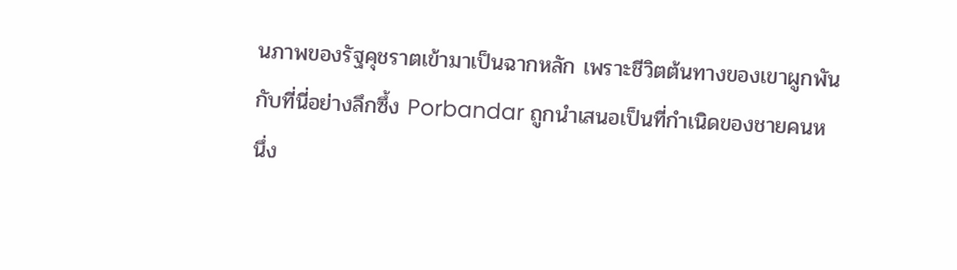นภาพของรัฐคุชราตเข้ามาเป็นฉากหลัก เพราะชีวิตต้นทางของเขาผูกพันกับที่นี่อย่างลึกซึ้ง Porbandar ถูกนำเสนอเป็นที่กำเนิดของชายคนหนึ่ง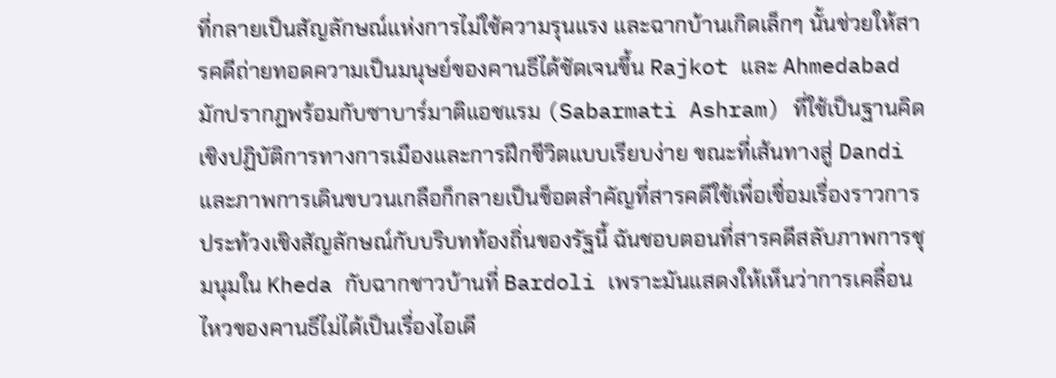ที่กลายเป็นสัญลักษณ์แห่งการไม่ใช้ความรุนแรง และฉากบ้านเกิดเล็กๆ นั้นช่วยให้สารคดีถ่ายทอดความเป็นมนุษย์ของคานธีได้ชัดเจนขึ้น Rajkot และ Ahmedabad มักปรากฏพร้อมกับซาบาร์มาติแอชแรม (Sabarmati Ashram) ที่ใช้เป็นฐานคิดเชิงปฏิบัติการทางการเมืองและการฝึกชีวิตแบบเรียบง่าย ขณะที่เส้นทางสู่ Dandi และภาพการเดินขบวนเกลือก็กลายเป็นช็อตสำคัญที่สารคดีใช้เพื่อเชื่อมเรื่องราวการประท้วงเชิงสัญลักษณ์กับบริบทท้องถิ่นของรัฐนี้ ฉันชอบตอนที่สารคดีสลับภาพการชุมนุมใน Kheda กับฉากชาวบ้านที่ Bardoli เพราะมันแสดงให้เห็นว่าการเคลื่อนไหวของคานธีไม่ได้เป็นเรื่องไอเดี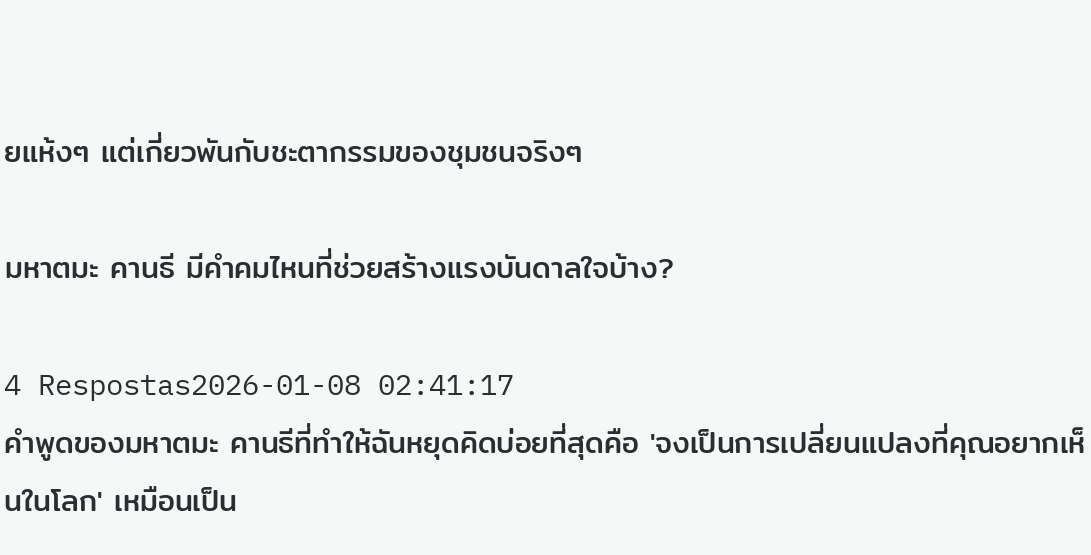ยแห้งๆ แต่เกี่ยวพันกับชะตากรรมของชุมชนจริงๆ

มหาตมะ คานธี มีคำคมไหนที่ช่วยสร้างแรงบันดาลใจบ้าง?

4 Respostas2026-01-08 02:41:17
คำพูดของมหาตมะ คานธีที่ทำให้ฉันหยุดคิดบ่อยที่สุดคือ 'จงเป็นการเปลี่ยนแปลงที่คุณอยากเห็นในโลก' เหมือนเป็น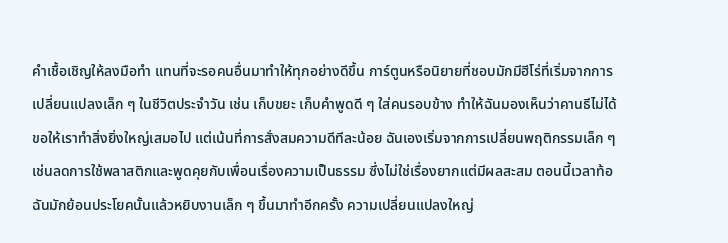คำเชื้อเชิญให้ลงมือทำ แทนที่จะรอคนอื่นมาทำให้ทุกอย่างดีขึ้น การ์ตูนหรือนิยายที่ชอบมักมีฮีโร่ที่เริ่มจากการเปลี่ยนแปลงเล็ก ๆ ในชีวิตประจำวัน เช่น เก็บขยะ เก็บคำพูดดี ๆ ใส่คนรอบข้าง ทำให้ฉันมองเห็นว่าคานธีไม่ได้ขอให้เราทำสิ่งยิ่งใหญ่เสมอไป แต่เน้นที่การสั่งสมความดีทีละน้อย ฉันเองเริ่มจากการเปลี่ยนพฤติกรรมเล็ก ๆ เช่นลดการใช้พลาสติกและพูดคุยกับเพื่อนเรื่องความเป็นธรรม ซึ่งไม่ใช่เรื่องยากแต่มีผลสะสม ตอนนี้เวลาท้อฉันมักย้อนประโยคนั้นแล้วหยิบงานเล็ก ๆ ขึ้นมาทำอีกครั้ง ความเปลี่ยนแปลงใหญ่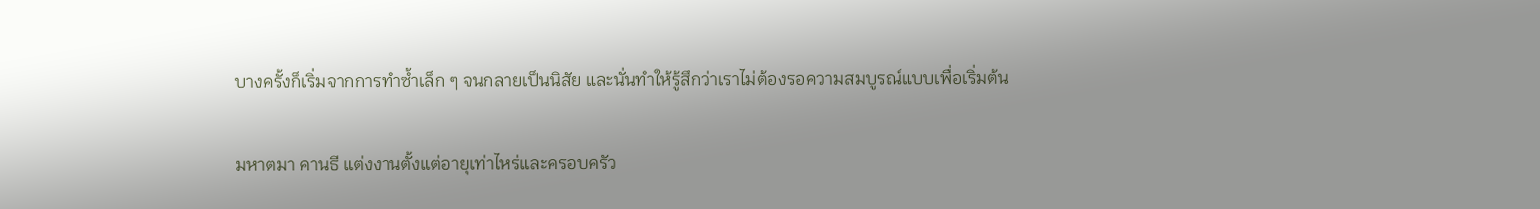บางครั้งก็เริ่มจากการทำซ้ำเล็ก ๆ จนกลายเป็นนิสัย และนั่นทำให้รู้สึกว่าเราไม่ต้องรอความสมบูรณ์แบบเพื่อเริ่มต้น

มหาตมา คานธี แต่งงานตั้งแต่อายุเท่าไหร่และครอบครัว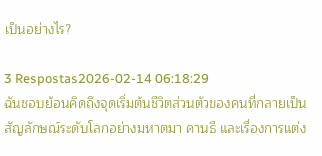เป็นอย่างไร?

3 Respostas2026-02-14 06:18:29
ฉันชอบย้อนคิดถึงจุดเริ่มต้นชีวิตส่วนตัวของคนที่กลายเป็นสัญลักษณ์ระดับโลกอย่างมหาตมา คานธี และเรื่องการแต่ง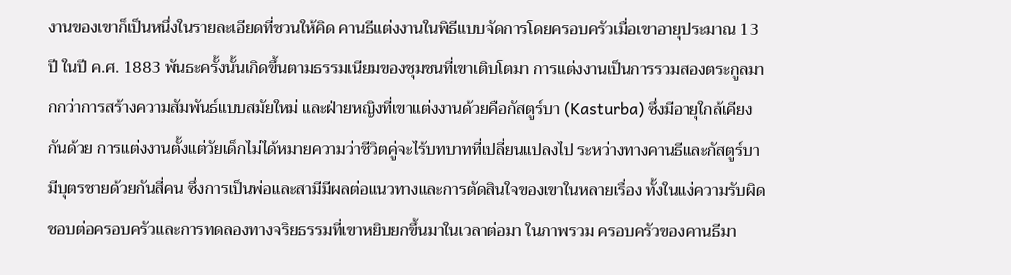งานของเขาก็เป็นหนึ่งในรายละเอียดที่ชวนให้คิด คานธีแต่งงานในพิธีแบบจัดการโดยครอบครัวเมื่อเขาอายุประมาณ 13 ปี ในปี ค.ศ. 1883 พันธะครั้งนั้นเกิดขึ้นตามธรรมเนียมของชุมชนที่เขาเติบโตมา การแต่งงานเป็นการรวมสองตระกูลมากกว่าการสร้างความสัมพันธ์แบบสมัยใหม่ และฝ่ายหญิงที่เขาแต่งงานด้วยคือกัสตูร์บา (Kasturba) ซึ่งมีอายุใกล้เคียงกันด้วย การแต่งงานตั้งแต่วัยเด็กไม่ได้หมายความว่าชีวิตคู่จะไร้บทบาทที่เปลี่ยนแปลงไป ระหว่างทางคานธีและกัสตูร์บามีบุตรชายด้วยกันสี่คน ซึ่งการเป็นพ่อและสามีมีผลต่อแนวทางและการตัดสินใจของเขาในหลายเรื่อง ทั้งในแง่ความรับผิดชอบต่อครอบครัวและการทดลองทางจริยธรรมที่เขาหยิบยกขึ้นมาในเวลาต่อมา ในภาพรวม ครอบครัวของคานธีมา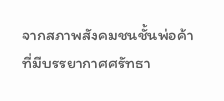จากสภาพสังคมชนชั้นพ่อค้าที่มีบรรยากาศศรัทธา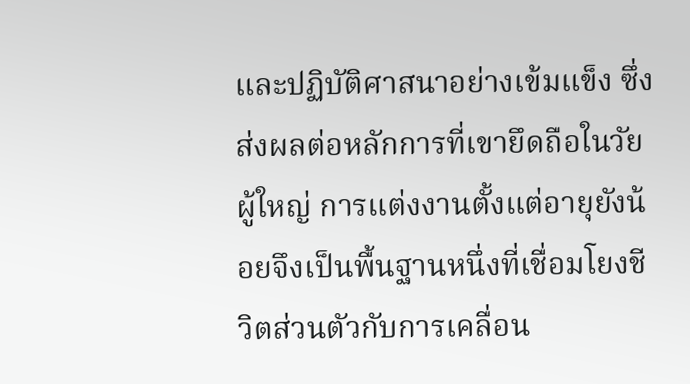และปฏิบัติศาสนาอย่างเข้มแข็ง ซึ่งส่งผลต่อหลักการที่เขายึดถือในวัยผู้ใหญ่ การแต่งงานตั้งแต่อายุยังน้อยจึงเป็นพื้นฐานหนึ่งที่เชื่อมโยงชีวิตส่วนตัวกับการเคลื่อน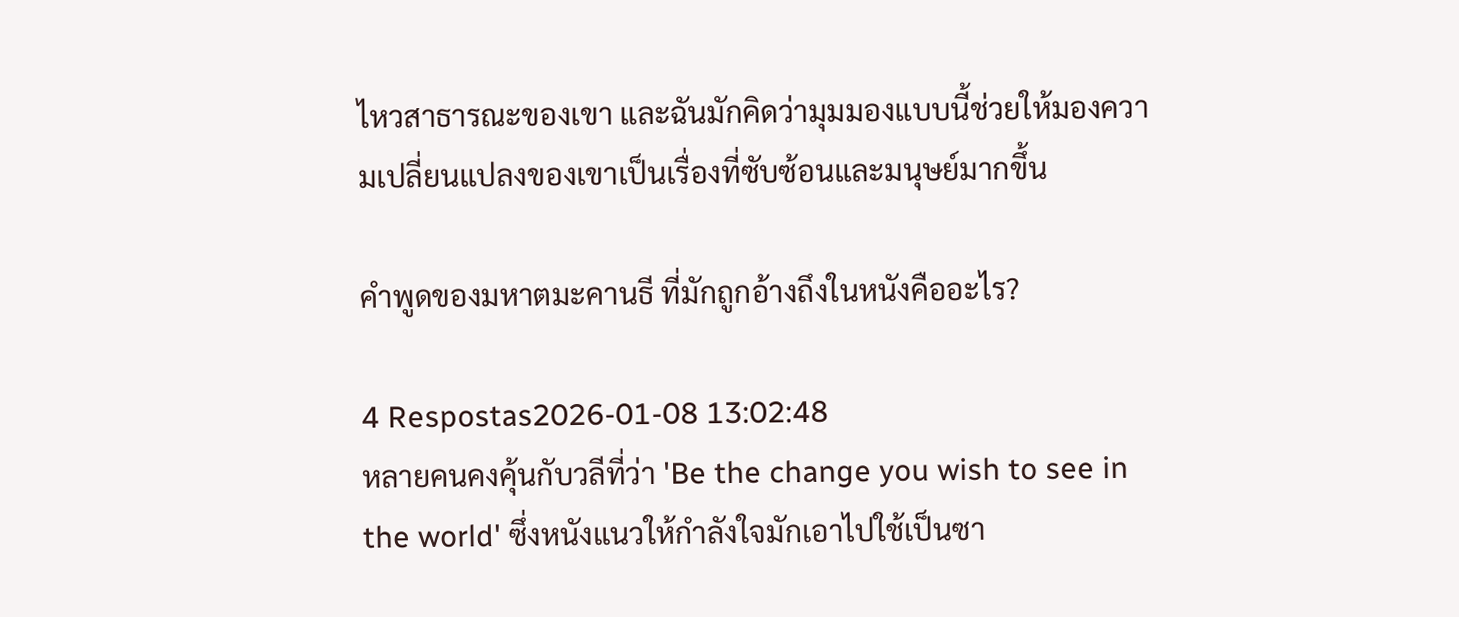ไหวสาธารณะของเขา และฉันมักคิดว่ามุมมองแบบนี้ช่วยให้มองความเปลี่ยนแปลงของเขาเป็นเรื่องที่ซับซ้อนและมนุษย์มากขึ้น

คำพูดของมหาตมะคานธี ที่มักถูกอ้างถึงในหนังคืออะไร?

4 Respostas2026-01-08 13:02:48
หลายคนคงคุ้นกับวลีที่ว่า 'Be the change you wish to see in the world' ซึ่งหนังแนวให้กำลังใจมักเอาไปใช้เป็นซา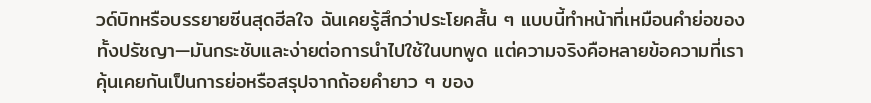วด์บิทหรือบรรยายซีนสุดฮีลใจ ฉันเคยรู้สึกว่าประโยคสั้น ๆ แบบนี้ทำหน้าที่เหมือนคำย่อของทั้งปรัชญา—มันกระชับและง่ายต่อการนำไปใช้ในบทพูด แต่ความจริงคือหลายข้อความที่เราคุ้นเคยกันเป็นการย่อหรือสรุปจากถ้อยคำยาว ๆ ของ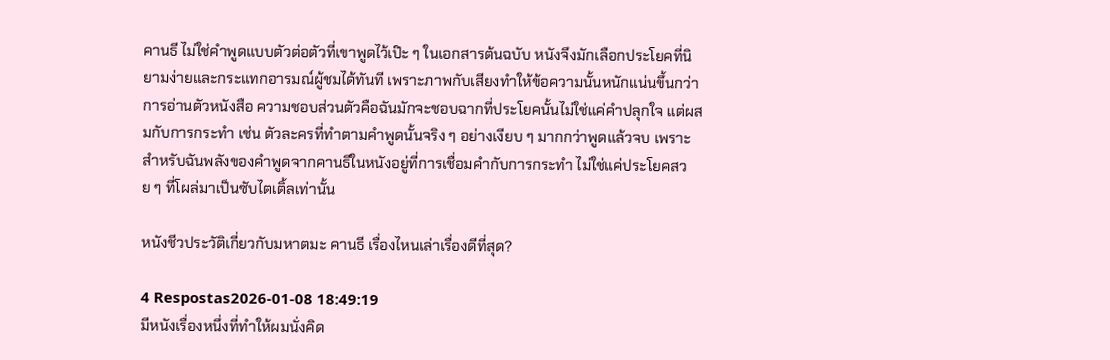คานธี ไม่ใช่คำพูดแบบตัวต่อตัวที่เขาพูดไว้เป๊ะ ๆ ในเอกสารต้นฉบับ หนังจึงมักเลือกประโยคที่นิยามง่ายและกระแทกอารมณ์ผู้ชมได้ทันที เพราะภาพกับเสียงทำให้ข้อความนั้นหนักแน่นขึ้นกว่าการอ่านตัวหนังสือ ความชอบส่วนตัวคือฉันมักจะชอบฉากที่ประโยคนั้นไม่ใช่แค่คำปลุกใจ แต่ผสมกับการกระทำ เช่น ตัวละครที่ทำตามคำพูดนั้นจริง ๆ อย่างเงียบ ๆ มากกว่าพูดแล้วจบ เพราะสำหรับฉันพลังของคำพูดจากคานธีในหนังอยู่ที่การเชื่อมคำกับการกระทำ ไม่ใช่แค่ประโยคสวย ๆ ที่โผล่มาเป็นซับไตเติ้ลเท่านั้น

หนังชีวประวัติเกี่ยวกับมหาตมะ คานธี เรื่องไหนเล่าเรื่องดีที่สุด?

4 Respostas2026-01-08 18:49:19
มีหนังเรื่องหนึ่งที่ทำให้ผมนั่งคิด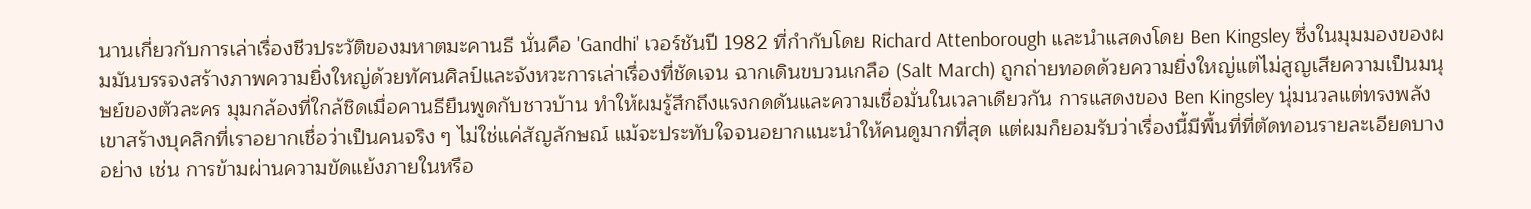นานเกี่ยวกับการเล่าเรื่องชีวประวัติของมหาตมะคานธี นั่นคือ 'Gandhi' เวอร์ชันปี 1982 ที่กำกับโดย Richard Attenborough และนำแสดงโดย Ben Kingsley ซึ่งในมุมมองของผมมันบรรจงสร้างภาพความยิ่งใหญ่ด้วยทัศนศิลป์และจังหวะการเล่าเรื่องที่ชัดเจน ฉากเดินขบวนเกลือ (Salt March) ถูกถ่ายทอดด้วยความยิ่งใหญ่แต่ไม่สูญเสียความเป็นมนุษย์ของตัวละคร มุมกล้องที่ใกล้ชิดเมื่อคานธียืนพูดกับชาวบ้าน ทำให้ผมรู้สึกถึงแรงกดดันและความเชื่อมั่นในเวลาเดียวกัน การแสดงของ Ben Kingsley นุ่มนวลแต่ทรงพลัง เขาสร้างบุคลิกที่เราอยากเชื่อว่าเป็นคนจริง ๆ ไม่ใช่แค่สัญลักษณ์ แม้จะประทับใจจนอยากแนะนำให้คนดูมากที่สุด แต่ผมก็ยอมรับว่าเรื่องนี้มีพื้นที่ที่ตัดทอนรายละเอียดบางอย่าง เช่น การข้ามผ่านความขัดแย้งภายในหรือ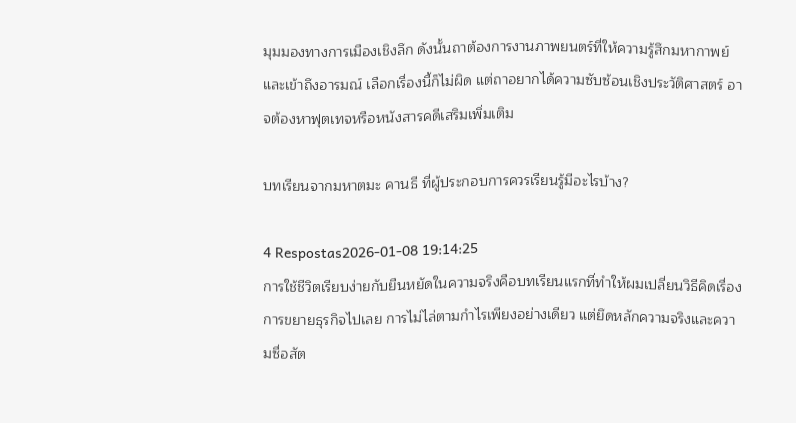มุมมองทางการเมืองเชิงลึก ดังนั้นถาต้องการงานภาพยนตร์ที่ให้ความรู้สึกมหากาพย์และเข้าถึงอารมณ์ เลือกเรื่องนี้ก็ไม่ผิด แต่ถาอยากได้ความซับซ้อนเชิงประวัติศาสตร์ อาจต้องหาฟุตเทจหรือหนังสารคดีเสริมเพิ่มเติม

บทเรียนจากมหาตมะ คานธี ที่ผู้ประกอบการควรเรียนรู้มีอะไรบ้าง?

4 Respostas2026-01-08 19:14:25
การใช้ชีวิตเรียบง่ายกับยืนหยัดในความจริงคือบทเรียนแรกที่ทำให้ผมเปลี่ยนวิธีคิดเรื่องการขยายธุรกิจไปเลย การไม่ไล่ตามกำไรเพียงอย่างเดียว แต่ยึดหลักความจริงและความซื่อสัต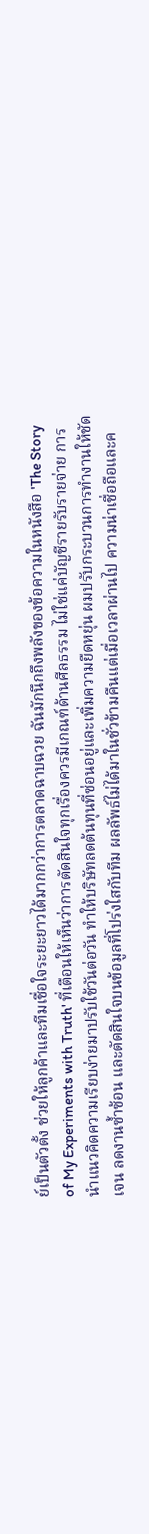ย์เป็นตัวตั้ง ช่วยให้ลูกค้าและทีมเชื่อใจระยะยาวได้มากกว่าการตลาดฉาบฉวย ฉันมักนึกถึงพลังของข้อความในหนังสือ 'The Story of My Experiments with Truth' ที่เตือนให้เห็นว่าการตัดสินใจทุกเรื่องควรมีเกณฑ์ด้านศีลธรรม ไม่ใช่แค่บัญชีรายรับรายจ่าย การนำแนวคิดความเรียบง่ายมาปรับใช้วันต่อวัน ทำให้บริษัทลดต้นทุนที่ซ่อนอยู่และเพิ่มความยืดหยุ่น ผมปรับกระบวนการทำงานให้ชัดเจน ลดงานซ้ำซ้อน และตัดสินใจบนข้อมูลที่โปร่งใสกับทีม ผลลัพธ์ไม่ได้มาในชั่วข้ามคืนแต่เมื่อเวลาผ่านไป ความน่าเชื่อถือและค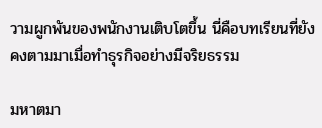วามผูกพันของพนักงานเติบโตขึ้น นี่คือบทเรียนที่ยังคงตามมาเมื่อทำธุรกิจอย่างมีจริยธรรม

มหาตมา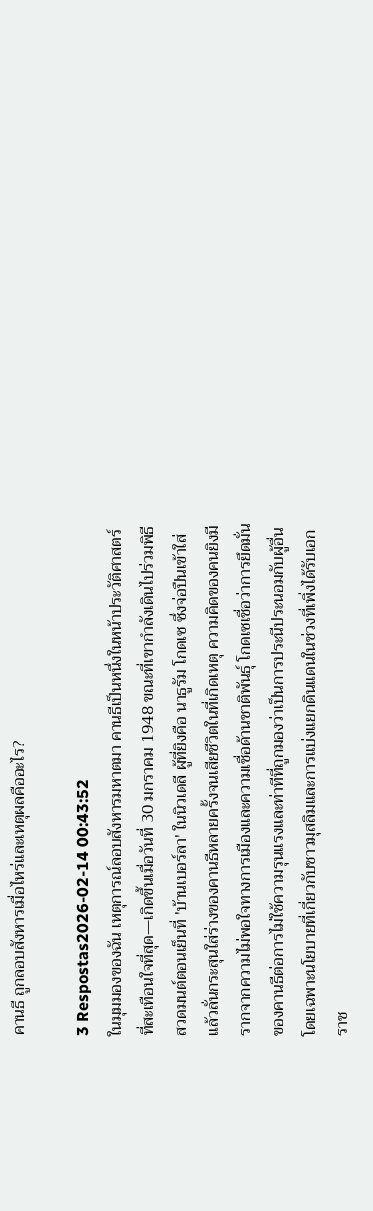คานธี ถูกลอบสังหารเมื่อไหร่และเหตุผลคืออะไร?

3 Respostas2026-02-14 00:43:52
ในมุมมองของฉัน เหตุการณ์ลอบสังหารมหาตมา คานธีเป็นหนึ่งในหน้าประวัติศาสตร์ที่สะเทือนใจที่สุด—เกิดขึ้นเมื่อวันที่ 30 มกราคม 1948 ขณะที่เขากำลังเดินไปร่วมพิธีสวดมนต์ตอนเย็นที่ 'บ้านเบอร์ลา' ในนิวเดลี ผู้ที่ยิงคือ นาธูรัม โกดเซ ซึ่งจ่อปืนเข้าใส่แล้วลั่นกระสุนใส่ร่างของคานธีหลายครั้งจนเสียชีวิตในที่เกิดเหตุ ความคิดของคนยิงมีรากจากความไม่พอใจทางการเมืองและความเชื่อด้านชาติพันธุ์ โกดเซเชื่อว่าการยึดมั่นของคานธีต่อการไม่ใช้ความรุนแรงและท่าทีที่ถูกมองว่าเป็นการประนีประนอมกับผู้อื่น โดยเฉพาะนโยบายที่เกี่ยวกับชาวมุสลิมและการแบ่งแยกดินแดนในช่วงที่เพิ่งได้รับเอกราช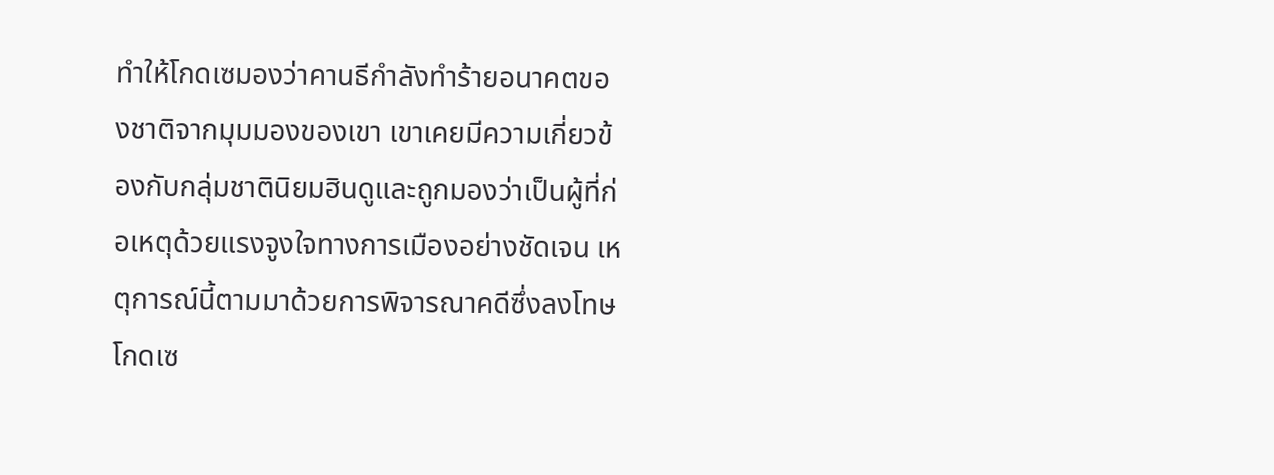ทำให้โกดเซมองว่าคานธีกำลังทำร้ายอนาคตของชาติจากมุมมองของเขา เขาเคยมีความเกี่ยวข้องกับกลุ่มชาตินิยมฮินดูและถูกมองว่าเป็นผู้ที่ก่อเหตุด้วยแรงจูงใจทางการเมืองอย่างชัดเจน เหตุการณ์นี้ตามมาด้วยการพิจารณาคดีซึ่งลงโทษโกดเซ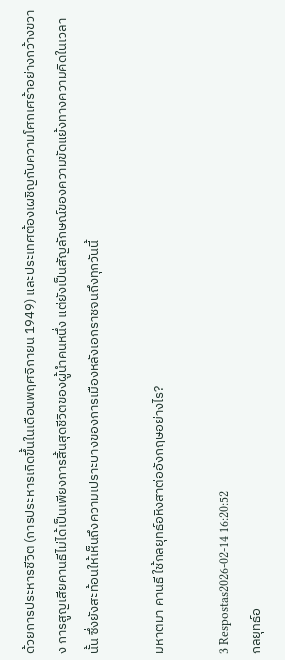ด้วยการประหารชีวิต (การประหารเกิดขึ้นในเดือนพฤศจิกายน 1949) และประเทศต้องเผชิญกับความโศกเศร้าอย่างกว้างขวาง การสูญเสียคานธีไม่ได้เป็นเพียงการสิ้นสุดชีวิตของผู้นำคนหนึ่ง แต่ยังเป็นสัญลักษณ์ของความขัดแย้งทางความคิดในเวลานั้น ซึ่งยังสะท้อนให้เห็นถึงความเปราะบางของการเมืองหลังเอกราชจนถึงทุกวันนี้

มหาตมา คานธี ใช้กลยุทธ์อหิงสาต่ออังกฤษอย่างไร?

3 Respostas2026-02-14 16:20:52
กลยุทธ์อ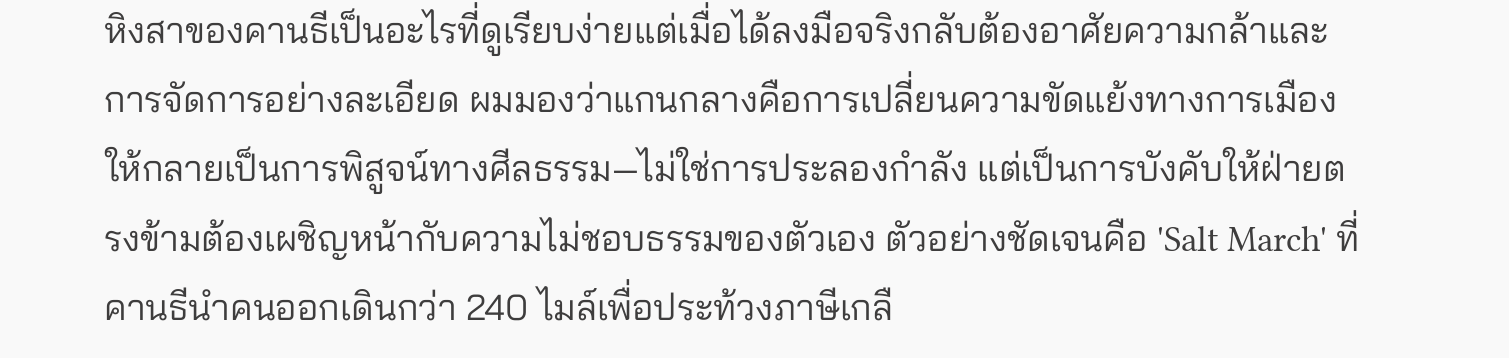หิงสาของคานธีเป็นอะไรที่ดูเรียบง่ายแต่เมื่อได้ลงมือจริงกลับต้องอาศัยความกล้าและการจัดการอย่างละเอียด ผมมองว่าแกนกลางคือการเปลี่ยนความขัดแย้งทางการเมืองให้กลายเป็นการพิสูจน์ทางศีลธรรม—ไม่ใช่การประลองกำลัง แต่เป็นการบังคับให้ฝ่ายตรงข้ามต้องเผชิญหน้ากับความไม่ชอบธรรมของตัวเอง ตัวอย่างชัดเจนคือ 'Salt March' ที่คานธีนำคนออกเดินกว่า 240 ไมล์เพื่อประท้วงภาษีเกลื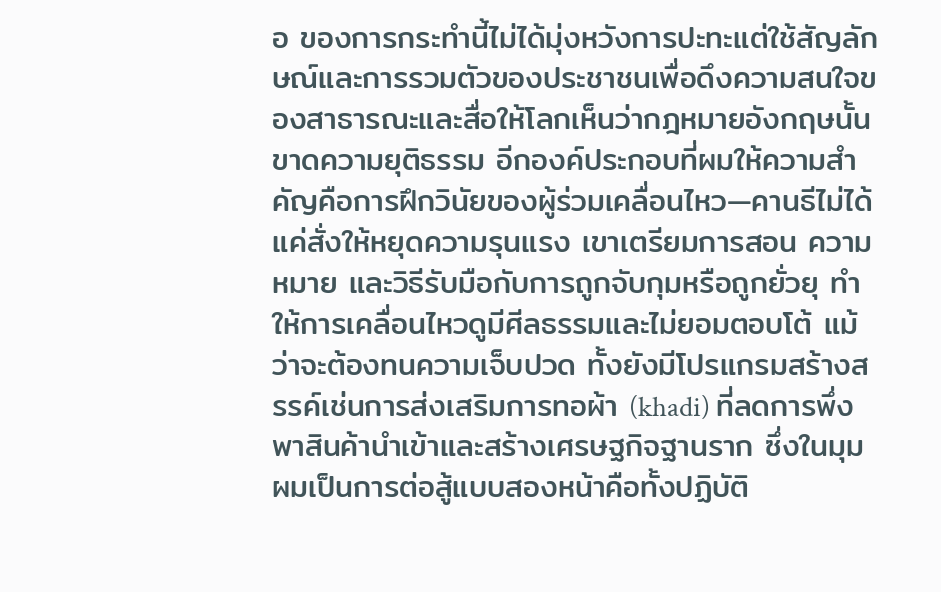อ ของการกระทำนี้ไม่ได้มุ่งหวังการปะทะแต่ใช้สัญลักษณ์และการรวมตัวของประชาชนเพื่อดึงความสนใจของสาธารณะและสื่อให้โลกเห็นว่ากฎหมายอังกฤษนั้นขาดความยุติธรรม อีกองค์ประกอบที่ผมให้ความสำคัญคือการฝึกวินัยของผู้ร่วมเคลื่อนไหว—คานธีไม่ได้แค่สั่งให้หยุดความรุนแรง เขาเตรียมการสอน ความหมาย และวิธีรับมือกับการถูกจับกุมหรือถูกยั่วยุ ทำให้การเคลื่อนไหวดูมีศีลธรรมและไม่ยอมตอบโต้ แม้ว่าจะต้องทนความเจ็บปวด ทั้งยังมีโปรแกรมสร้างสรรค์เช่นการส่งเสริมการทอผ้า (khadi) ที่ลดการพึ่งพาสินค้านำเข้าและสร้างเศรษฐกิจฐานราก ซึ่งในมุมผมเป็นการต่อสู้แบบสองหน้าคือทั้งปฏิบัติ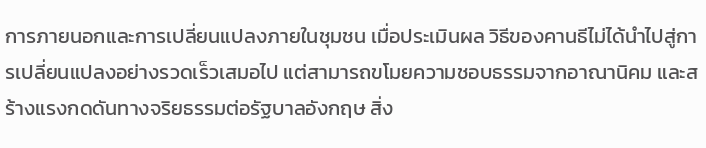การภายนอกและการเปลี่ยนแปลงภายในชุมชน เมื่อประเมินผล วิธีของคานธีไม่ได้นำไปสู่การเปลี่ยนแปลงอย่างรวดเร็วเสมอไป แต่สามารถขโมยความชอบธรรมจากอาณานิคม และสร้างแรงกดดันทางจริยธรรมต่อรัฐบาลอังกฤษ สิ่ง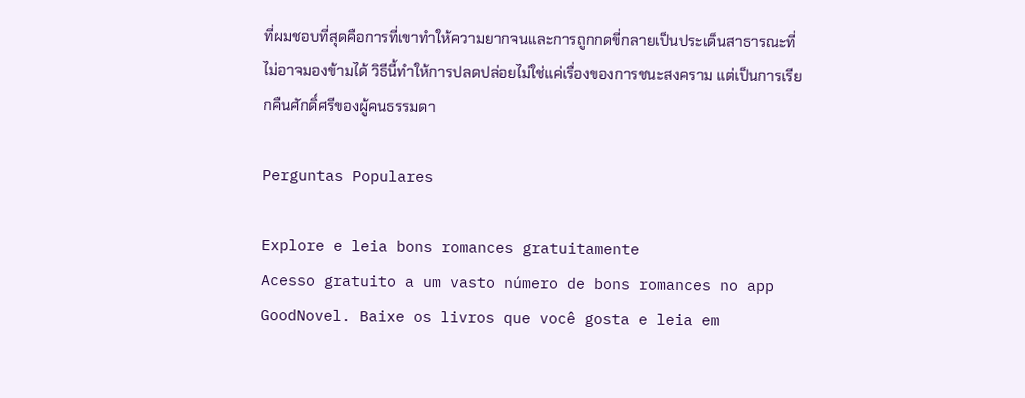ที่ผมชอบที่สุดคือการที่เขาทำให้ความยากจนและการถูกกดขี่กลายเป็นประเด็นสาธารณะที่ไม่อาจมองข้ามได้ วิธีนี้ทำให้การปลดปล่อยไม่ใช่แค่เรื่องของการชนะสงคราม แต่เป็นการเรียกคืนศักดิ์ศรีของผู้คนธรรมดา

Perguntas Populares

Explore e leia bons romances gratuitamente
Acesso gratuito a um vasto número de bons romances no app GoodNovel. Baixe os livros que você gosta e leia em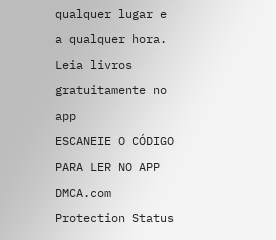qualquer lugar e a qualquer hora.
Leia livros gratuitamente no app
ESCANEIE O CÓDIGO PARA LER NO APP
DMCA.com Protection Status